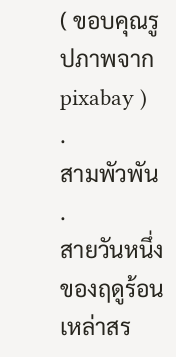( ขอบคุณรูปภาพจาก pixabay )
.
สามพัวพัน
.
สายวันหนึ่งของฤดูร้อนเหล่าสร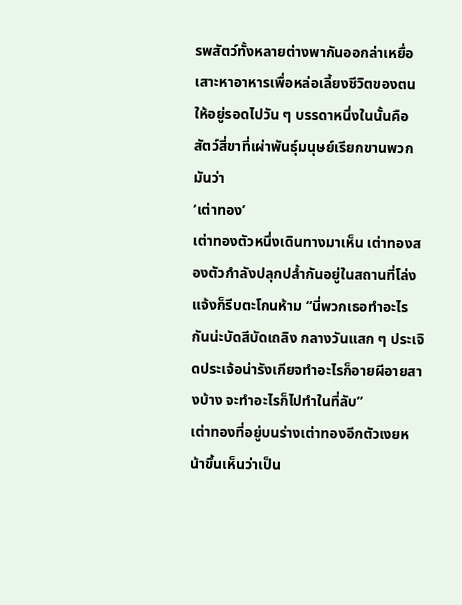รพสัตว์ทั้งหลายต่างพากันออกล่าเหยื่อเสาะหาอาหารเพื่อหล่อเลี้ยงชีวิตของตนให้อยู่รอดไปวัน ๆ บรรดาหนึ่งในนั้นคือ สัตว์สี่ขาที่เผ่าพันธุ์มนุษย์เรียกขานพวกมันว่า
‘เต่าทอง’
เต่าทองตัวหนึ่งเดินทางมาเห็น เต่าทองสองตัวกำลังปลุกปล้ำกันอยู่ในสถานที่โล่งแจ้งก็รีบตะโกนห้าม “นี่พวกเธอทำอะไรกันน่ะบัดสีบัดเถลิง กลางวันแสก ๆ ประเจิดประเจ้อน่ารังเกียจทำอะไรก็อายผีอายสางบ้าง จะทำอะไรก็ไปทำในที่ลับ”
เต่าทองที่อยู่บนร่างเต่าทองอีกตัวเงยหน้าขึ้นเห็นว่าเป็น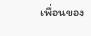เพื่อนของ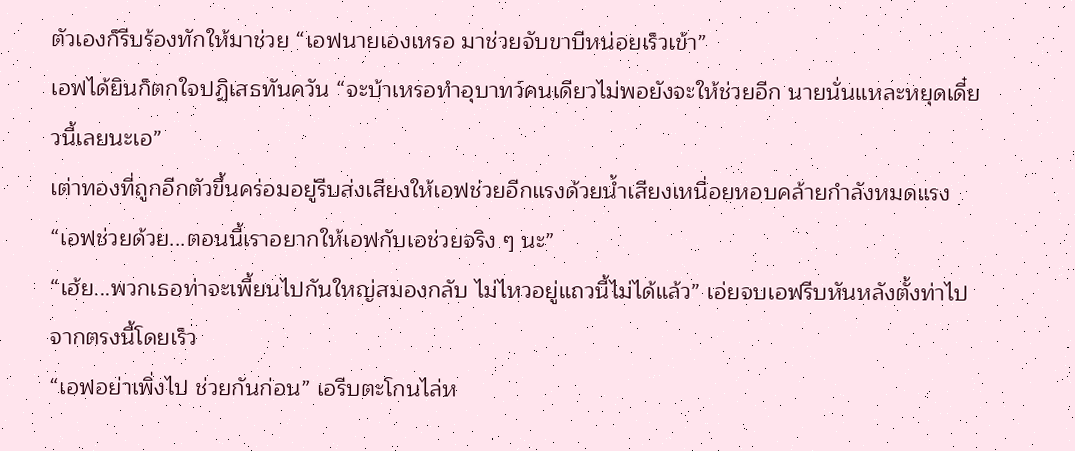ตัวเองก็รีบร้องทักให้มาช่วย “เอฟนายเองเหรอ มาช่วยจับขาบีหน่อยเร็วเข้า”
เอฟได้ยินก็ตกใจปฏิเสธทันควัน “จะบ้าเหรอทำอุบาทว์คนเดียวไม่พอยังจะให้ช่วยอีก นายนั่นแหละหยุดเดี๋ยวนี้เลยนะเอ”
เต่าทองที่ถูกอีกตัวขึ้นคร่อมอยู่รีบส่งเสียงให้เอฟช่วยอีกแรงด้วยน้ำเสียงเหนื่อยหอบคล้ายกำลังหมดแรง “เอฟช่วยด้วย...ตอนนี้เราอยากให้เอฟกับเอช่วยจริง ๆ นะ”
“เฮ้ย...พวกเธอท่าจะเพี้ยนไปกันใหญ่สมองกลับ ไม่ไหวอยู่แถวนี้ไม่ได้แล้ว” เอ่ยจบเอฟรีบหันหลังตั้งท่าไปจากตรงนี้โดยเร็ว
“เอฟอย่าเพิ่งไป ช่วยกันก่อน” เอรีบตะโกนไล่ห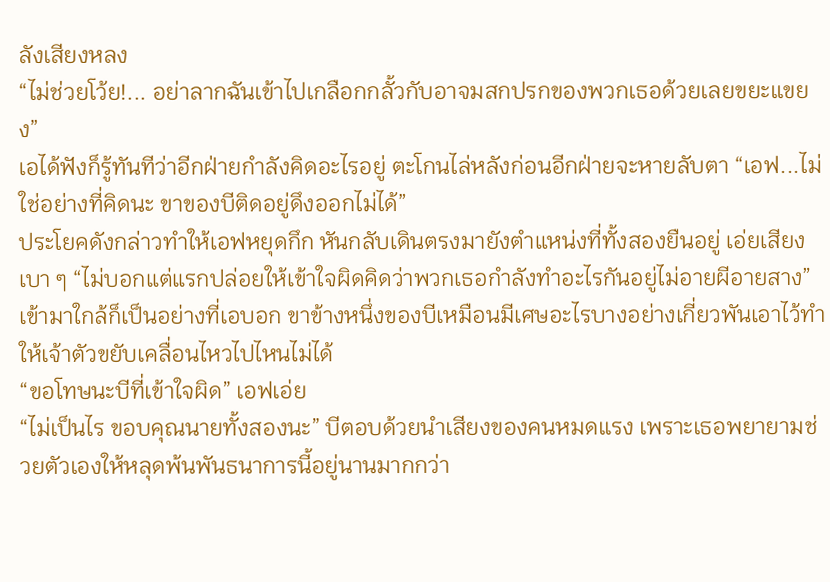ลังเสียงหลง
“ไม่ช่วยโว้ย!... อย่าลากฉันเข้าไปเกลือกกลั้วกับอาจมสกปรกของพวกเธอด้วยเลยขยะแขยง”
เอได้ฟังก็รู้ทันทีว่าอีกฝ่ายกำลังคิดอะไรอยู่ ตะโกนไล่หลังก่อนอีกฝ่ายจะหายลับตา “เอฟ...ไม่ใช่อย่างที่คิดนะ ขาของบีติดอยู่ดึงออกไม่ได้”
ประโยคดังกล่าวทำให้เอฟหยุดกึก หันกลับเดินตรงมายังตำแหน่งที่ทั้งสองยืนอยู่ เอ่ยเสียงเบา ๆ “ไม่บอกแต่แรกปล่อยให้เข้าใจผิดคิดว่าพวกเธอกำลังทำอะไรกันอยู่ไม่อายผีอายสาง” เข้ามาใกล้ก็เป็นอย่างที่เอบอก ขาข้างหนึ่งของบีเหมือนมีเศษอะไรบางอย่างเกี่ยวพันเอาไว้ทำให้เจ้าตัวขยับเคลื่อนไหวไปไหนไม่ได้
“ขอโทษนะบีที่เข้าใจผิด” เอฟเอ่ย
“ไม่เป็นไร ขอบคุณนายทั้งสองนะ” บีตอบด้วยนำเสียงของคนหมดแรง เพราะเธอพยายามช่วยตัวเองให้หลุดพ้นพันธนาการนี้อยู่นานมากกว่า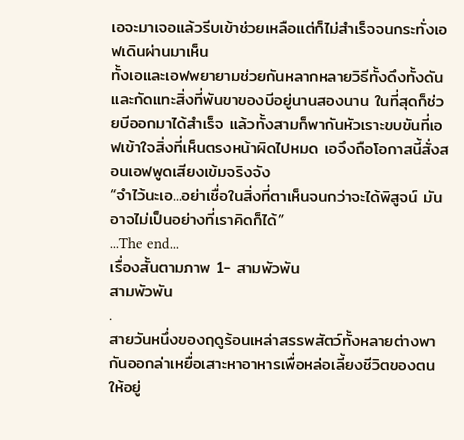เอจะมาเจอแล้วรีบเข้าช่วยเหลือแต่ก็ไม่สำเร็จจนกระทั่งเอฟเดินผ่านมาเห็น
ทั้งเอและเอฟพยายามช่วยกันหลากหลายวิธีทั้งดึงทั้งดันและกัดแทะสิ่งที่พันขาของบีอยู่นานสองนาน ในที่สุดก็ช่วยบีออกมาได้สำเร็จ แล้วทั้งสามก็พากันหัวเราะขบขันที่เอฟเข้าใจสิ่งที่เห็นตรงหน้าผิดไปหมด เอจึงถือโอกาสนี้สั่งสอนเอฟพูดเสียงเข้มจริงจัง
“จำไว้นะเอ...อย่าเชื่อในสิ่งที่ตาเห็นจนกว่าจะได้พิสูจน์ มันอาจไม่เป็นอย่างที่เราคิดก็ได้”
...The end...
เรื่องสั้นตามภาพ 1- สามพัวพัน
สามพัวพัน
.
สายวันหนึ่งของฤดูร้อนเหล่าสรรพสัตว์ทั้งหลายต่างพากันออกล่าเหยื่อเสาะหาอาหารเพื่อหล่อเลี้ยงชีวิตของตนให้อยู่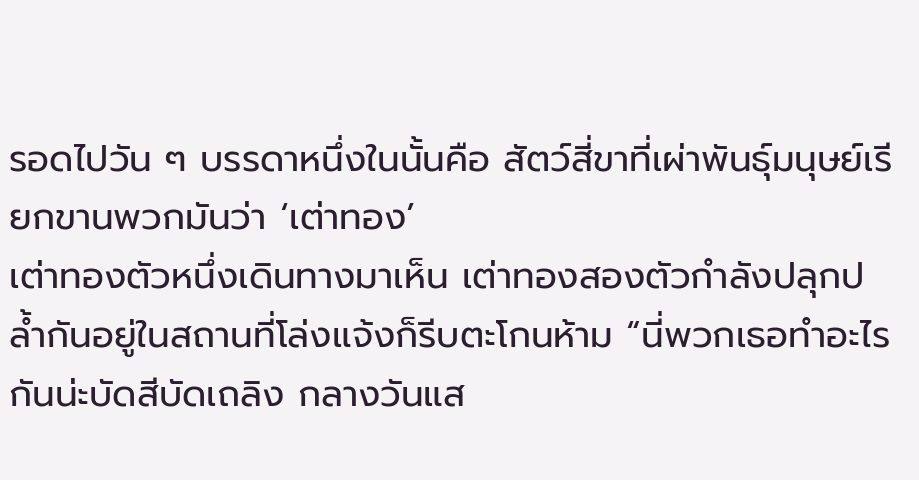รอดไปวัน ๆ บรรดาหนึ่งในนั้นคือ สัตว์สี่ขาที่เผ่าพันธุ์มนุษย์เรียกขานพวกมันว่า ‘เต่าทอง’
เต่าทองตัวหนึ่งเดินทางมาเห็น เต่าทองสองตัวกำลังปลุกปล้ำกันอยู่ในสถานที่โล่งแจ้งก็รีบตะโกนห้าม “นี่พวกเธอทำอะไรกันน่ะบัดสีบัดเถลิง กลางวันแส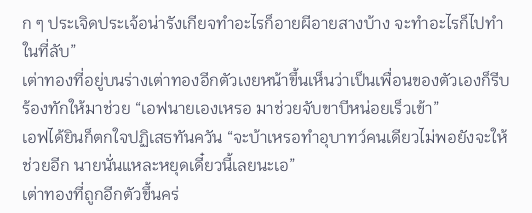ก ๆ ประเจิดประเจ้อน่ารังเกียจทำอะไรก็อายผีอายสางบ้าง จะทำอะไรก็ไปทำในที่ลับ”
เต่าทองที่อยู่บนร่างเต่าทองอีกตัวเงยหน้าขึ้นเห็นว่าเป็นเพื่อนของตัวเองก็รีบร้องทักให้มาช่วย “เอฟนายเองเหรอ มาช่วยจับขาบีหน่อยเร็วเข้า”
เอฟได้ยินก็ตกใจปฏิเสธทันควัน “จะบ้าเหรอทำอุบาทว์คนเดียวไม่พอยังจะให้ช่วยอีก นายนั่นแหละหยุดเดี๋ยวนี้เลยนะเอ”
เต่าทองที่ถูกอีกตัวขึ้นคร่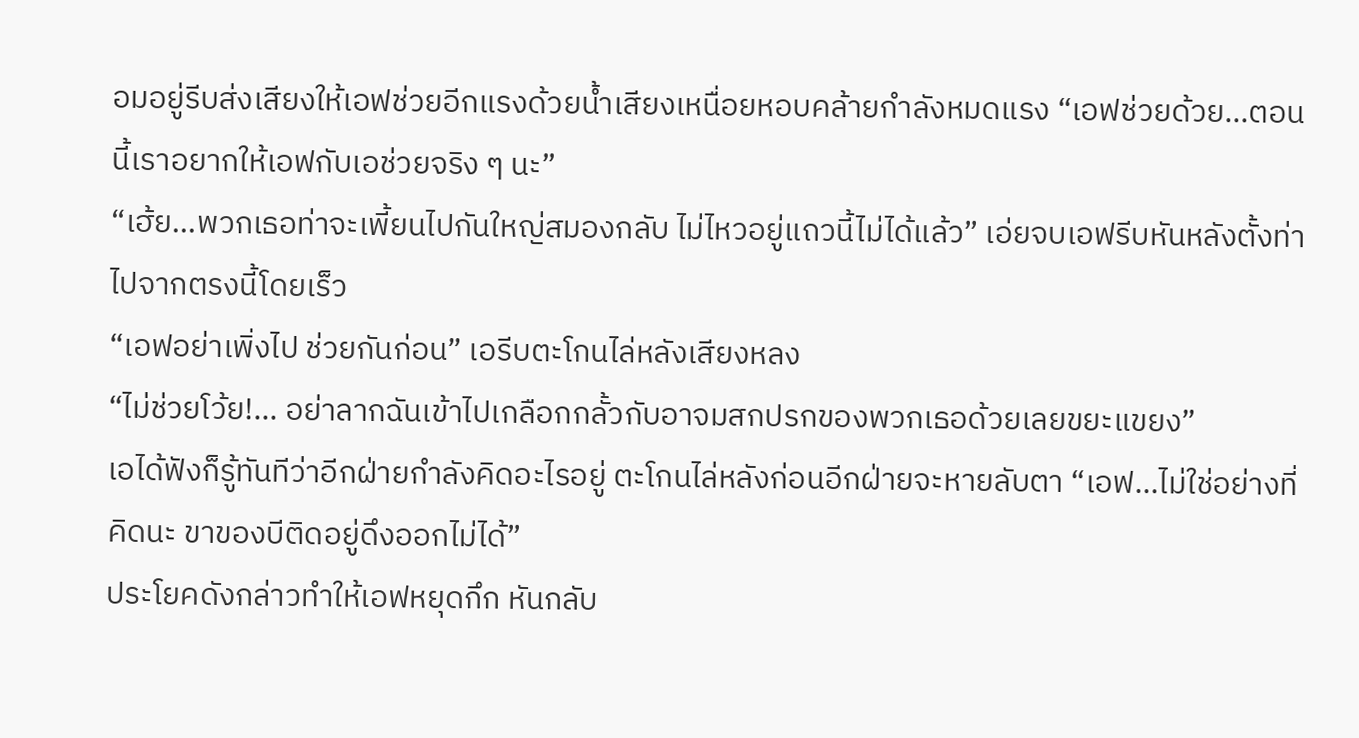อมอยู่รีบส่งเสียงให้เอฟช่วยอีกแรงด้วยน้ำเสียงเหนื่อยหอบคล้ายกำลังหมดแรง “เอฟช่วยด้วย...ตอนนี้เราอยากให้เอฟกับเอช่วยจริง ๆ นะ”
“เฮ้ย...พวกเธอท่าจะเพี้ยนไปกันใหญ่สมองกลับ ไม่ไหวอยู่แถวนี้ไม่ได้แล้ว” เอ่ยจบเอฟรีบหันหลังตั้งท่าไปจากตรงนี้โดยเร็ว
“เอฟอย่าเพิ่งไป ช่วยกันก่อน” เอรีบตะโกนไล่หลังเสียงหลง
“ไม่ช่วยโว้ย!... อย่าลากฉันเข้าไปเกลือกกลั้วกับอาจมสกปรกของพวกเธอด้วยเลยขยะแขยง”
เอได้ฟังก็รู้ทันทีว่าอีกฝ่ายกำลังคิดอะไรอยู่ ตะโกนไล่หลังก่อนอีกฝ่ายจะหายลับตา “เอฟ...ไม่ใช่อย่างที่คิดนะ ขาของบีติดอยู่ดึงออกไม่ได้”
ประโยคดังกล่าวทำให้เอฟหยุดกึก หันกลับ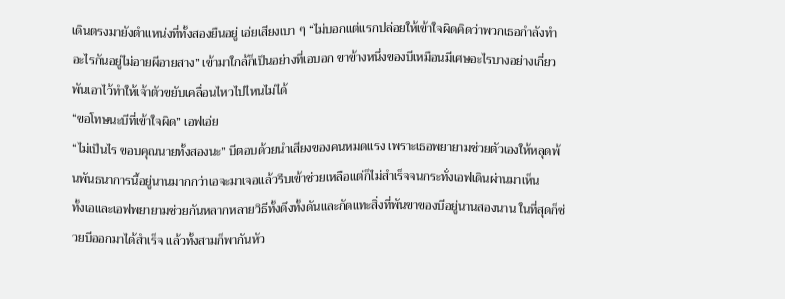เดินตรงมายังตำแหน่งที่ทั้งสองยืนอยู่ เอ่ยเสียงเบา ๆ “ไม่บอกแต่แรกปล่อยให้เข้าใจผิดคิดว่าพวกเธอกำลังทำอะไรกันอยู่ไม่อายผีอายสาง” เข้ามาใกล้ก็เป็นอย่างที่เอบอก ขาข้างหนึ่งของบีเหมือนมีเศษอะไรบางอย่างเกี่ยวพันเอาไว้ทำให้เจ้าตัวขยับเคลื่อนไหวไปไหนไม่ได้
“ขอโทษนะบีที่เข้าใจผิด” เอฟเอ่ย
“ไม่เป็นไร ขอบคุณนายทั้งสองนะ” บีตอบด้วยนำเสียงของคนหมดแรง เพราะเธอพยายามช่วยตัวเองให้หลุดพ้นพันธนาการนี้อยู่นานมากกว่าเอจะมาเจอแล้วรีบเข้าช่วยเหลือแต่ก็ไม่สำเร็จจนกระทั่งเอฟเดินผ่านมาเห็น
ทั้งเอและเอฟพยายามช่วยกันหลากหลายวิธีทั้งดึงทั้งดันและกัดแทะสิ่งที่พันขาของบีอยู่นานสองนาน ในที่สุดก็ช่วยบีออกมาได้สำเร็จ แล้วทั้งสามก็พากันหัว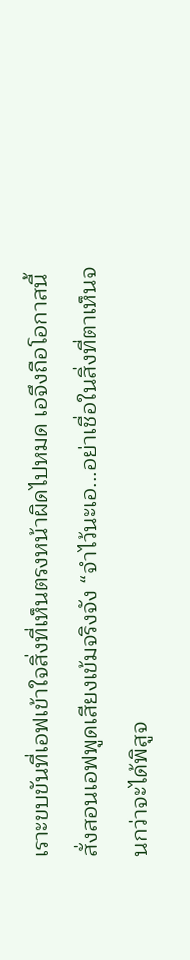เราะขบขันที่เอฟเข้าใจสิ่งที่เห็นตรงหน้าผิดไปหมด เอจึงถือโอกาสนี้สั่งสอนเอฟพูดเสียงเข้มจริงจัง “จำไว้นะเอ...อย่าเชื่อในสิ่งที่ตาเห็นจนกว่าจะได้พิสูจ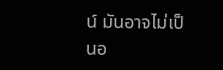น์ มันอาจไม่เป็นอ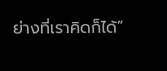ย่างที่เราคิดก็ได้”